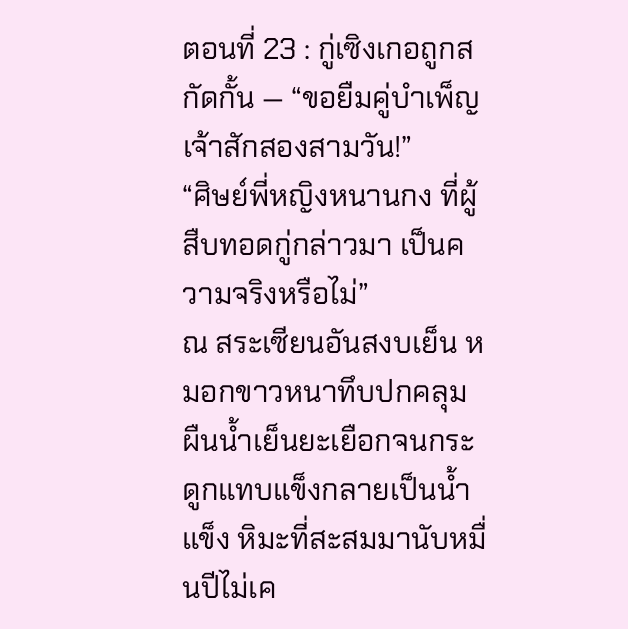ตอนที่ 23 : กู่เซิงเกอถูกสกัดกั้น — “ขอยืมคู่บำเพ็ญเจ้าสักสองสามวัน!”
“ศิษย์พี่หญิงหนานกง ที่ผู้สืบทอดกู่กล่าวมา เป็นความจริงหรือไม่”
ณ สระเซียนอันสงบเย็น หมอกขาวหนาทึบปกคลุม ผืนน้ำเย็นยะเยือกจนกระดูกแทบแข็งกลายเป็นน้ำแข็ง หิมะที่สะสมมานับหมื่นปีไม่เค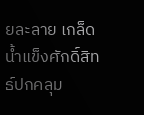ยละลาย เกล็ดน้ำแข็งศักดิ์สิทธ์ปกคลุม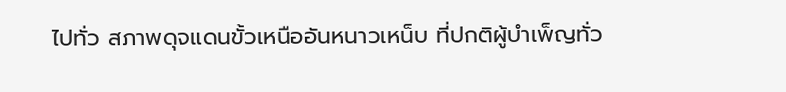ไปทั่ว สภาพดุจแดนขั้วเหนืออันหนาวเหน็บ ที่ปกติผู้บำเพ็ญทั่ว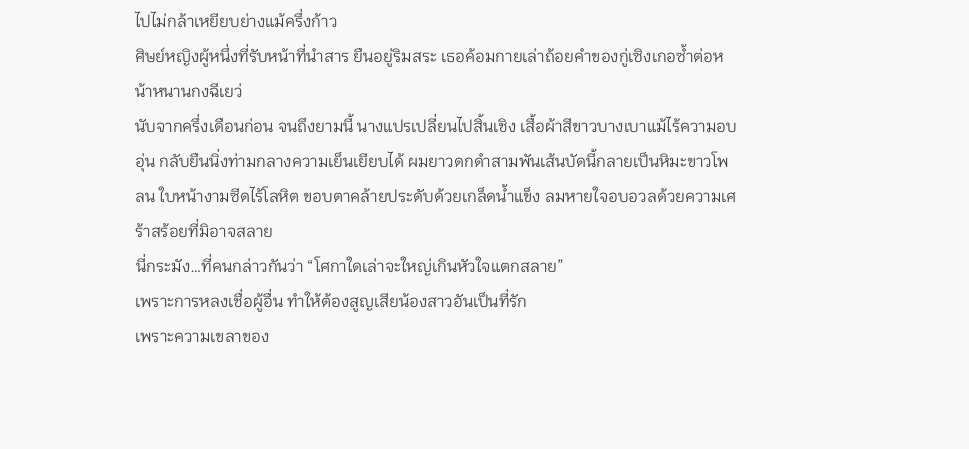ไปไม่กล้าเหยียบย่างแม้ครึ่งก้าว
ศิษย์หญิงผู้หนึ่งที่รับหน้าที่นำสาร ยืนอยู่ริมสระ เธอค้อมกายเล่าถ้อยคำของกู่เซิงเกอซ้ำต่อหน้าหนานกงฉีเยว่
นับจากครึ่งเดือนก่อน จนถึงยามนี้ นางแปรเปลี่ยนไปสิ้นเชิง เสื้อผ้าสีขาวบางเบาแม้ไร้ความอบอุ่น กลับยืนนิ่งท่ามกลางความเย็นเยียบได้ ผมยาวดกดำสามพันเส้นบัดนี้กลายเป็นหิมะขาวโพลน ใบหน้างามซีดไร้โลหิต ขอบตาคล้ายประดับด้วยเกล็ดน้ำแข็ง ลมหายใจอบอวลด้วยความเศร้าสร้อยที่มิอาจสลาย
นี่กระมัง…ที่คนกล่าวกันว่า “โศกาใดเล่าจะใหญ่เกินหัวใจแตกสลาย”
เพราะการหลงเชื่อผู้อื่น ทำให้ต้องสูญเสียน้องสาวอันเป็นที่รัก
เพราะความเขลาของ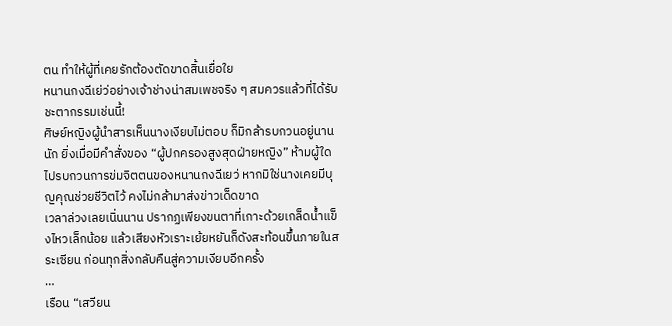ตน ทำให้ผู้ที่เคยรักต้องตัดขาดสิ้นเยื่อใย
หนานกงฉีเย่ว่อย่างเจ้าช่างน่าสมเพชจริง ๆ สมควรแล้วที่ได้รับชะตากรรมเช่นนี้!
ศิษย์หญิงผู้นำสารเห็นนางเงียบไม่ตอบ ก็มิกล้ารบกวนอยู่นานนัก ยิ่งเมื่อมีคำสั่งของ “ผู้ปกครองสูงสุดฝ่ายหญิง” ห้ามผู้ใดไปรบกวนการข่มจิตตนของหนานกงฉีเยว่ หากมิใช่นางเคยมีบุญคุณช่วยชีวิตไว้ คงไม่กล้ามาส่งข่าวเด็ดขาด
เวลาล่วงเลยเนิ่นนาน ปรากฏเพียงขนตาที่เกาะด้วยเกล็ดน้ำแข็งไหวเล็กน้อย แล้วเสียงหัวเราะเย้ยหยันก็ดังสะท้อนขึ้นภายในสระเซียน ก่อนทุกสิ่งกลับคืนสู่ความเงียบอีกครั้ง
…
เรือน “เสวียน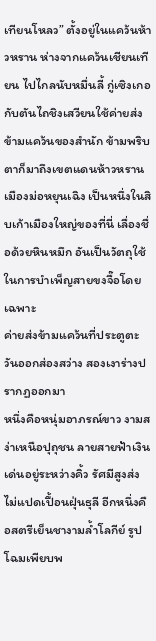เทียนโหลว” ตั้งอยู่ในแคว้นห้าวหราน ห่างจากแคว้นเชียนเทียน ไปไกลนับหมื่นลี้ กู่เซิงเกอกับตันไถชิงเสวียนใช้ค่ายส่งข้ามแคว้นของสำนัก ข้ามพริบตาก็มาถึงเขตแดนห้าวหราน
เมืองม่อหยุนเฉิง เป็นหนึ่งในสิบเก้าเมืองใหญ่ของที่นี่ เลื่องชื่อด้วยหินหมึก อันเป็นวัตถุใช้ในการบำเพ็ญสายขงจื๊อโดยเฉพาะ
ค่ายส่งข้ามแคว้นที่ประตูตะวันออกส่องสว่าง สองเงาร่างปรากฏออกมา
หนึ่งคือหนุ่มอาภรณ์ขาว งามสง่าเหนือปุถุชน ลายสายฟ้าเงินเด่นอยู่ระหว่างคิ้ว รัศมีสูงส่งไม่แปดเปื้อนฝุ่นธุลี อีกหนึ่งคือสตรีเย็นชางามล้ำโลกีย์ รูปโฉมเพียบพ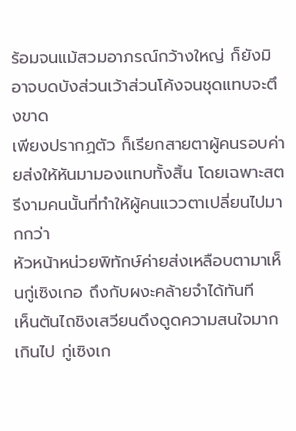ร้อมจนแม้สวมอาภรณ์กว้างใหญ่ ก็ยังมิอาจบดบังส่วนเว้าส่วนโค้งจนชุดแทบจะตึงขาด
เพียงปรากฏตัว ก็เรียกสายตาผู้คนรอบค่ายส่งให้หันมามองแทบทั้งสิ้น โดยเฉพาะสตรีงามคนนั้นที่ทำให้ผู้คนแววตาเปลี่ยนไปมากกว่า
หัวหน้าหน่วยพิทักษ์ค่ายส่งเหลือบตามาเห็นกู่เซิงเกอ ถึงกับผงะคล้ายจำได้ทันที
เห็นตันไถชิงเสวียนดึงดูดความสนใจมากเกินไป กู่เซิงเก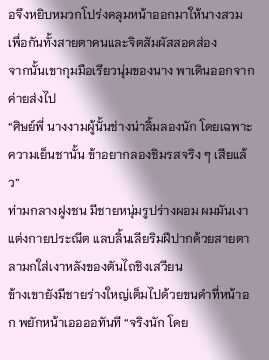อจึงหยิบหมวกโปร่งคลุมหน้าออกมาให้นางสวม เพื่อกันทั้งสายตาคนและจิตสัมผัสสอดส่อง
จากนั้นเขากุมมือเรียวนุ่มของนาง พาเดินออกจากค่ายส่งไป
“ศิษย์พี่ นางงามผู้นั้นช่างน่าลิ้มลองนัก โดยเฉพาะความเย็นชานั้น ข้าอยากลองชิมรสจริง ๆ เสียแล้ว”
ท่ามกลางฝูงชน มีชายหนุ่มรูปร่างผอม ผมมันเงาแต่งกายประณีต แลบลิ้นเลียริมฝีปากด้วยสายตาลามกใส่เงาหลังของตันไถชิงเสวียน
ข้างเขายังมีชายร่างใหญ่เต็มไปด้วยขนดำที่หน้าอก พยักหน้าเออออทันที “จริงนัก โดย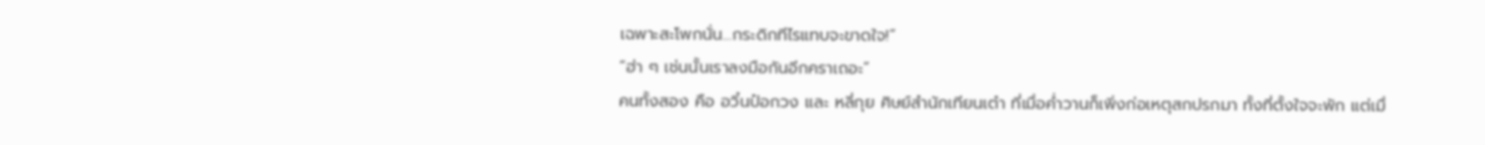เฉพาะสะโพกนั่น…กระดิกทีไรแทบจะขาดใจ!”
“ฮ่า ๆ เช่นนั้นเราลงมือกันอีกคราเถอะ”
คนทั้งสอง คือ อวิ๋นป๋อกวง และ หลี่กุย ศิษย์สำนักเทียนเต๋า ที่เมื่อค่ำวานก็เพิ่งก่อเหตุสกปรกมา ทั้งที่ตั้งใจจะพัก แต่เมื่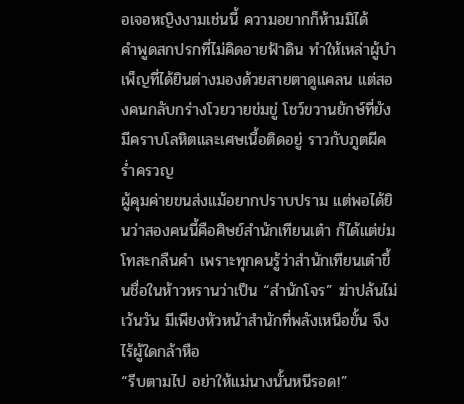อเจอหญิงงามเช่นนี้ ความอยากก็ห้ามมิได้
คำพูดสกปรกที่ไม่คิดอายฟ้าดิน ทำให้เหล่าผู้บำเพ็ญที่ได้ยินต่างมองด้วยสายตาดูแคลน แต่สองคนกลับกร่างโวยวายข่มขู่ โชว์ขวานยักษ์ที่ยังมีคราบโลหิตและเศษเนื้อติดอยู่ ราวกับภูตผีคร่ำครวญ
ผู้คุมค่ายขนส่งแม้อยากปราบปราม แต่พอได้ยินว่าสองคนนี้คือศิษย์สำนักเทียนเต๋า ก็ได้แต่ข่มโทสะกลืนคำ เพราะทุกคนรู้ว่าสำนักเทียนเต๋าขึ้นชื่อในห้าวหรานว่าเป็น “สำนักโจร” ฆ่าปล้นไม่เว้นวัน มีเพียงหัวหน้าสำนักที่พลังเหนือขั้น จึงไร้ผู้ใดกล้าหือ
“รีบตามไป อย่าให้แม่นางนั้นหนีรอด!”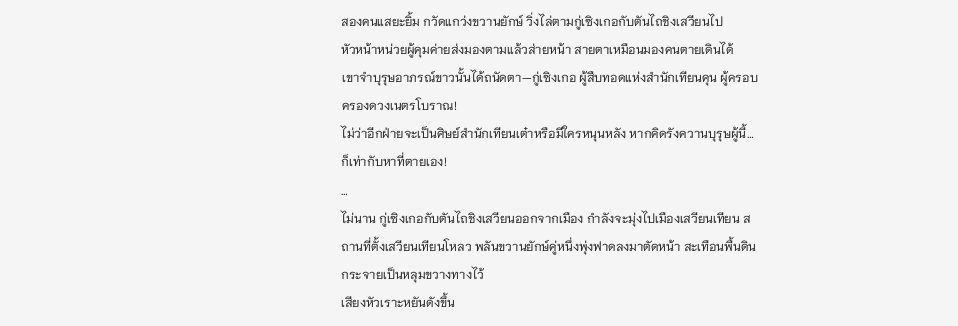สองคนแสยะยิ้ม กวัดแกว่งขวานยักษ์ วิ่งไล่ตามกู่เซิงเกอกับตันไถชิงเสวียนไป
หัวหน้าหน่วยผู้คุมค่ายส่งมองตามแล้วส่ายหน้า สายตาเหมือนมองคนตายเดินได้
เขาจำบุรุษอาภรณ์ขาวนั้นได้ถนัดตา—กู่เซิงเกอ ผู้สืบทอดแห่งสำนักเทียนคุน ผู้ครอบครองดวงเนตรโบราณ!
ไม่ว่าอีกฝ่ายจะเป็นศิษย์สำนักเทียนเต๋าหรือมีใครหนุนหลัง หากคิดรังควานบุรุษผู้นี้…ก็เท่ากับหาที่ตายเอง!
…
ไม่นาน กู่เซิงเกอกับตันไถชิงเสวียนออกจากเมือง กำลังจะมุ่งไปเมืองเสวียนเทียน สถานที่ตั้งเสวียนเทียนโหลว พลันขวานยักษ์คู่หนึ่งพุ่งฟาดลงมาตัดหน้า สะเทือนพื้นดินกระจายเป็นหลุมขวางทางไว้
เสียงหัวเราะหยันดังขึ้น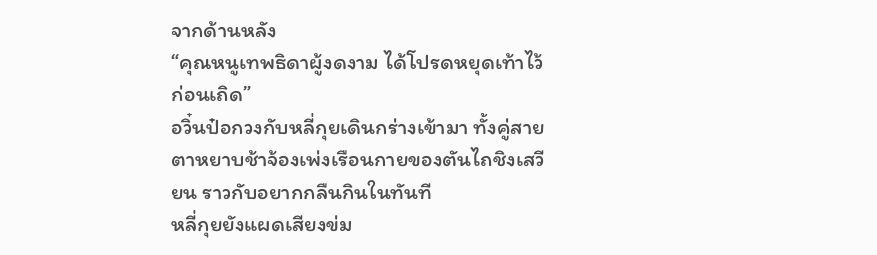จากด้านหลัง
“คุณหนูเทพธิดาผู้งดงาม ได้โปรดหยุดเท้าไว้ก่อนเถิด”
อวิ๋นป๋อกวงกับหลี่กุยเดินกร่างเข้ามา ทั้งคู่สายตาหยาบช้าจ้องเพ่งเรือนกายของตันไถชิงเสวียน ราวกับอยากกลืนกินในทันที
หลี่กุยยังแผดเสียงข่ม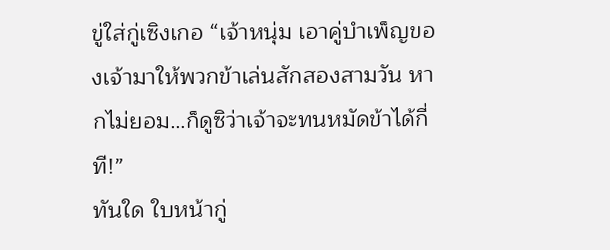ขู่ใส่กู่เซิงเกอ “เจ้าหนุ่ม เอาคู่บำเพ็ญของเจ้ามาให้พวกข้าเล่นสักสองสามวัน หากไม่ยอม…ก็ดูซิว่าเจ้าจะทนหมัดข้าได้กี่ที!”
ทันใด ใบหน้ากู่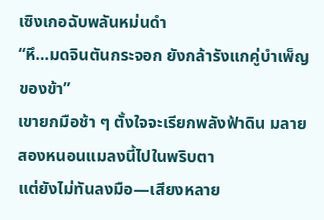เซิงเกอฉับพลันหม่นดำ
“หึ…มดจินตันกระจอก ยังกล้ารังแกคู่บำเพ็ญของข้า”
เขายกมือช้า ๆ ตั้งใจจะเรียกพลังฟ้าดิน มลายสองหนอนแมลงนี้ไปในพริบตา
แต่ยังไม่ทันลงมือ—เสียงหลาย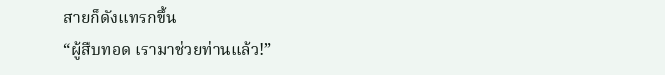สายก็ดังแทรกขึ้น
“ผู้สืบทอด เรามาช่วยท่านแล้ว!”